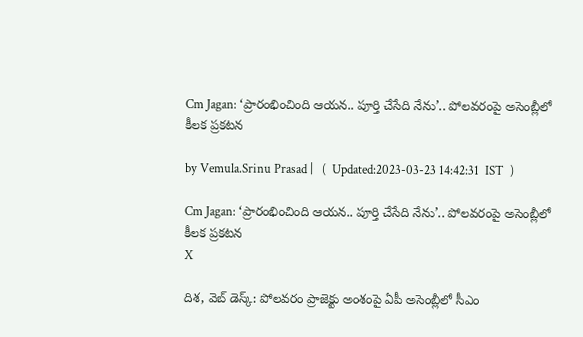Cm Jagan: ‘ప్రారంభించింది ఆయన.. పూర్తి చేసేది నేను’.. పోలవరంపై అసెంబ్లీలో కీలక ప్రకటన

by Vemula.Srinu Prasad |   (  Updated:2023-03-23 14:42:31  IST  )

Cm Jagan: ‘ప్రారంభించింది ఆయన.. పూర్తి చేసేది నేను’.. పోలవరంపై అసెంబ్లీలో కీలక ప్రకటన
X

దిశ, వెబ్ డెస్క్: పోలవరం ప్రాజెక్టు అంశంపై ఏపీ అసెంబ్లీలో సీఎం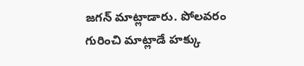జగన్ మాట్లాడారు. పోలవరం గురించి మాట్లాడే హక్కు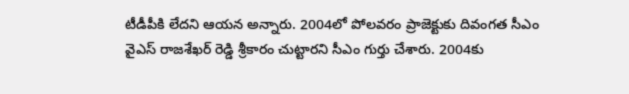టీడీపీకి లేదని ఆయన అన్నారు. 2004లో పోలవరం ప్రాజెక్టుకు దివంగత సీఎం వైఎస్ రాజశేఖర్ రెడ్డి శ్రీకారం చుట్టారని సీఎం గుర్తు చేశారు. 2004కు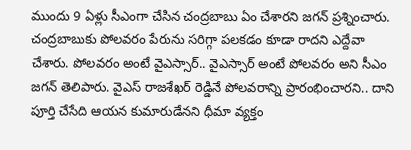ముందు 9 ఏళ్లు సీఎంగా చేసిన చంద్రబాబు ఏం చేశారని జగన్ ప్రశ్నించారు. చంద్రబాబుకు పోలవరం పేరును సరిగ్గా పలకడం కూడా రాదని ఎద్దేవా చేశారు. పోలవరం అంటే వైఎస్సార్.. వైఎస్సార్ అంటే పోలవరం అని సీఎం జగన్ తెలిపారు. వైఎస్ రాజశేఖర్ రెడ్డినే పోలవరాన్ని ప్రారంభించారని.. దాని పూర్తి చేసేది ఆయన కుమారుడేనని ధీమా వ్యక్తం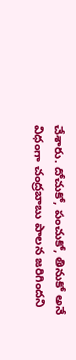చేశారు. దోచుకో, పంచుకో, తినుకో అనే విధంగా చంద్రబాబు పాలన జరిగిందని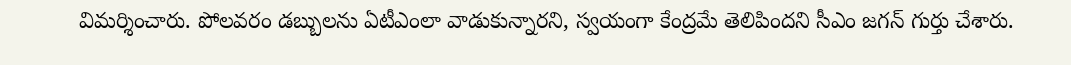విమర్శించారు. పోలవరం డబ్బులను ఏటీఎంలా వాడుకున్నారని, స్వయంగా కేంద్రమే తెలిపిందని సీఎం జగన్ గుర్తు చేశారు.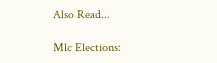Also Read...

Mlc Elections: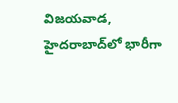విజయవాడ, హైదరాబాద్‌లో భారీగా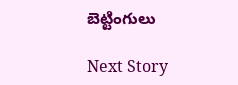బెట్టింగులు

Next Story